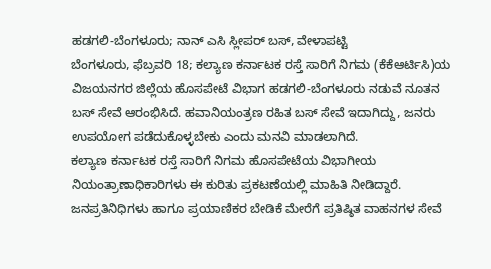ಹಡಗಲಿ-ಬೆಂಗಳೂರು; ನಾನ್ ಎಸಿ ಸ್ಲೀಪರ್ ಬಸ್, ವೇಳಾಪಟ್ಟಿ
ಬೆಂಗಳೂರು, ಫೆಬ್ರವರಿ 18; ಕಲ್ಯಾಣ ಕರ್ನಾಟಕ ರಸ್ತೆ ಸಾರಿಗೆ ನಿಗಮ (ಕೆಕೆಆರ್ಟಿಸಿ)ಯ ವಿಜಯನಗರ ಜಿಲ್ಲೆಯ ಹೊಸಪೇಟೆ ವಿಭಾಗ ಹಡಗಲಿ-ಬೆಂಗಳೂರು ನಡುವೆ ನೂತನ ಬಸ್ ಸೇವೆ ಆರಂಭಿಸಿದೆ. ಹವಾನಿಯಂತ್ರಣ ರಹಿತ ಬಸ್ ಸೇವೆ ಇದಾಗಿದ್ದು, ಜನರು ಉಪಯೋಗ ಪಡೆದುಕೊಳ್ಳಬೇಕು ಎಂದು ಮನವಿ ಮಾಡಲಾಗಿದೆ.
ಕಲ್ಯಾಣ ಕರ್ನಾಟಕ ರಸ್ತೆ ಸಾರಿಗೆ ನಿಗಮ ಹೊಸಪೇಟೆಯ ವಿಭಾಗೀಯ ನಿಯಂತ್ರಾಣಾಧಿಕಾರಿಗಳು ಈ ಕುರಿತು ಪ್ರಕಟಣೆಯಲ್ಲಿ ಮಾಹಿತಿ ನೀಡಿದ್ದಾರೆ. ಜನಪ್ರತಿನಿಧಿಗಳು ಹಾಗೂ ಪ್ರಯಾಣಿಕರ ಬೇಡಿಕೆ ಮೇರೆಗೆ ಪ್ರತಿಷ್ಠಿತ ವಾಹನಗಳ ಸೇವೆ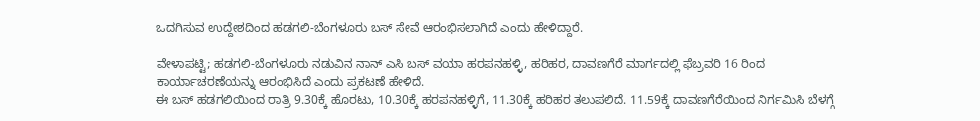ಒದಗಿಸುವ ಉದ್ದೇಶದಿಂದ ಹಡಗಲಿ-ಬೆಂಗಳೂರು ಬಸ್ ಸೇವೆ ಆರಂಭಿಸಲಾಗಿದೆ ಎಂದು ಹೇಳಿದ್ದಾರೆ.

ವೇಳಾಪಟ್ಟಿ; ಹಡಗಲಿ-ಬೆಂಗಳೂರು ನಡುವಿನ ನಾನ್ ಎಸಿ ಬಸ್ ವಯಾ ಹರಪನಹಳ್ಳಿ, ಹರಿಹರ, ದಾವಣಗೆರೆ ಮಾರ್ಗದಲ್ಲಿ ಫೆಬ್ರವರಿ 16 ರಿಂದ ಕಾರ್ಯಾಚರಣೆಯನ್ನು ಆರಂಭಿಸಿದೆ ಎಂದು ಪ್ರಕಟಣೆ ಹೇಳಿದೆ.
ಈ ಬಸ್ ಹಡಗಲಿಯಿಂದ ರಾತ್ರಿ 9.30ಕ್ಕೆ ಹೊರಟು, 10.30ಕ್ಕೆ ಹರಪನಹಳ್ಳಿಗೆ, 11.30ಕ್ಕೆ ಹರಿಹರ ತಲುಪಲಿದೆ. 11.59ಕ್ಕೆ ದಾವಣಗೆರೆಯಿಂದ ನಿರ್ಗಮಿಸಿ ಬೆಳಗ್ಗೆ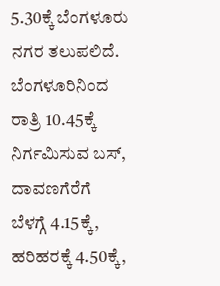5.30ಕ್ಕೆ ಬೆಂಗಳೂರು ನಗರ ತಲುಪಲಿದೆ.
ಬೆಂಗಳೂರಿನಿಂದ ರಾತ್ರಿ 10.45ಕ್ಕೆ ನಿರ್ಗಮಿಸುವ ಬಸ್, ದಾವಣಗೆರೆಗೆ ಬೆಳಗ್ಗೆ 4.15ಕ್ಕೆ, ಹರಿಹರಕ್ಕೆ 4.50ಕ್ಕೆ,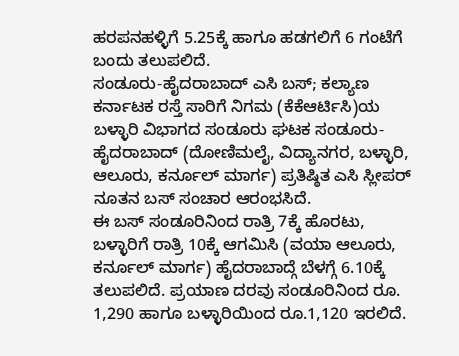ಹರಪನಹಳ್ಳಿಗೆ 5.25ಕ್ಕೆ ಹಾಗೂ ಹಡಗಲಿಗೆ 6 ಗಂಟೆಗೆ ಬಂದು ತಲುಪಲಿದೆ.
ಸಂಡೂರು-ಹೈದರಾಬಾದ್ ಎಸಿ ಬಸ್; ಕಲ್ಯಾಣ ಕರ್ನಾಟಕ ರಸ್ತೆ ಸಾರಿಗೆ ನಿಗಮ (ಕೆಕೆಆರ್ಟಿಸಿ)ಯ ಬಳ್ಳಾರಿ ವಿಭಾಗದ ಸಂಡೂರು ಘಟಕ ಸಂಡೂರು-ಹೈದರಾಬಾದ್ (ದೋಣಿಮಲೈ, ವಿದ್ಯಾನಗರ, ಬಳ್ಳಾರಿ, ಆಲೂರು, ಕರ್ನೂಲ್ ಮಾರ್ಗ) ಪ್ರತಿಷ್ಠಿತ ಎಸಿ ಸ್ಲೀಪರ್ ನೂತನ ಬಸ್ ಸಂಚಾರ ಆರಂಭಸಿದೆ.
ಈ ಬಸ್ ಸಂಡೂರಿನಿಂದ ರಾತ್ರಿ 7ಕ್ಕೆ ಹೊರಟು, ಬಳ್ಳಾರಿಗೆ ರಾತ್ರಿ 10ಕ್ಕೆ ಆಗಮಿಸಿ (ವಯಾ ಆಲೂರು, ಕರ್ನೂಲ್ ಮಾರ್ಗ) ಹೈದರಾಬಾದ್ಗೆ ಬೆಳಗ್ಗೆ 6.10ಕ್ಕೆ ತಲುಪಲಿದೆ. ಪ್ರಯಾಣ ದರವು ಸಂಡೂರಿನಿಂದ ರೂ. 1,290 ಹಾಗೂ ಬಳ್ಳಾರಿಯಿಂದ ರೂ.1,120 ಇರಲಿದೆ.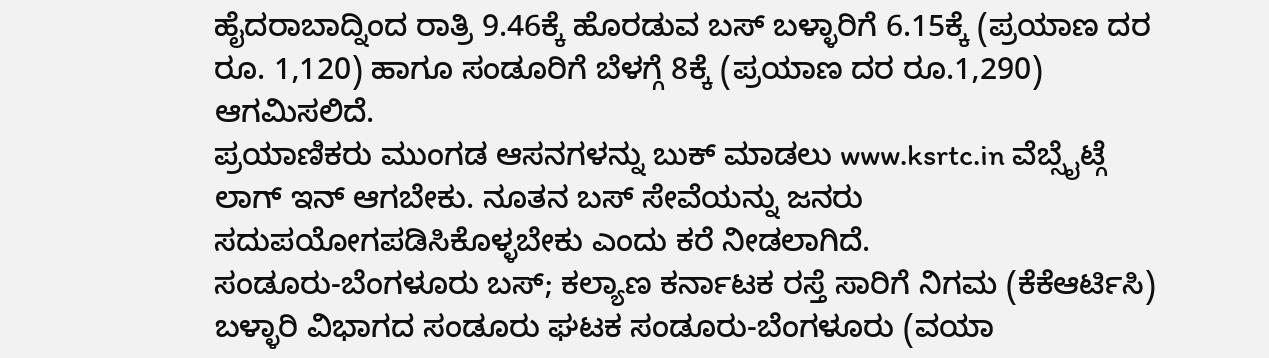ಹೈದರಾಬಾದ್ನಿಂದ ರಾತ್ರಿ 9.46ಕ್ಕೆ ಹೊರಡುವ ಬಸ್ ಬಳ್ಳಾರಿಗೆ 6.15ಕ್ಕೆ (ಪ್ರಯಾಣ ದರ ರೂ. 1,120) ಹಾಗೂ ಸಂಡೂರಿಗೆ ಬೆಳಗ್ಗೆ 8ಕ್ಕೆ (ಪ್ರಯಾಣ ದರ ರೂ.1,290) ಆಗಮಿಸಲಿದೆ.
ಪ್ರಯಾಣಿಕರು ಮುಂಗಡ ಆಸನಗಳನ್ನು ಬುಕ್ ಮಾಡಲು www.ksrtc.in ವೆಬ್ಸೈಟ್ಗೆ ಲಾಗ್ ಇನ್ ಆಗಬೇಕು. ನೂತನ ಬಸ್ ಸೇವೆಯನ್ನು ಜನರು ಸದುಪಯೋಗಪಡಿಸಿಕೊಳ್ಳಬೇಕು ಎಂದು ಕರೆ ನೀಡಲಾಗಿದೆ.
ಸಂಡೂರು-ಬೆಂಗಳೂರು ಬಸ್; ಕಲ್ಯಾಣ ಕರ್ನಾಟಕ ರಸ್ತೆ ಸಾರಿಗೆ ನಿಗಮ (ಕೆಕೆಆರ್ಟಿಸಿ) ಬಳ್ಳಾರಿ ವಿಭಾಗದ ಸಂಡೂರು ಘಟಕ ಸಂಡೂರು-ಬೆಂಗಳೂರು (ವಯಾ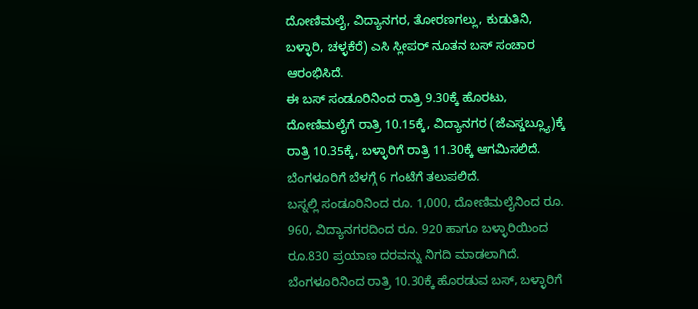ದೋಣಿಮಲೈ, ವಿದ್ಯಾನಗರ, ತೋರಣಗಲ್ಲು, ಕುಡುತಿನಿ, ಬಳ್ಳಾರಿ, ಚಳ್ಳಕೆರೆ) ಎಸಿ ಸ್ಲೀಪರ್ ನೂತನ ಬಸ್ ಸಂಚಾರ ಆರಂಭಿಸಿದೆ.
ಈ ಬಸ್ ಸಂಡೂರಿನಿಂದ ರಾತ್ರಿ 9.30ಕ್ಕೆ ಹೊರಟು, ದೋಣಿಮಲೈಗೆ ರಾತ್ರಿ 10.15ಕ್ಕೆ, ವಿದ್ಯಾನಗರ (ಜೆಎಸ್ಡಬ್ಲ್ಯೂ)ಕ್ಕೆ ರಾತ್ರಿ 10.35ಕ್ಕೆ, ಬಳ್ಳಾರಿಗೆ ರಾತ್ರಿ 11.30ಕ್ಕೆ ಆಗಮಿಸಲಿದೆ. ಬೆಂಗಳೂರಿಗೆ ಬೆಳಗ್ಗೆ 6 ಗಂಟೆಗೆ ತಲುಪಲಿದೆ.
ಬಸ್ನಲ್ಲಿ ಸಂಡೂರಿನಿಂದ ರೂ. 1,000, ದೋಣಿಮಲೈನಿಂದ ರೂ. 960, ವಿದ್ಯಾನಗರದಿಂದ ರೂ. 920 ಹಾಗೂ ಬಳ್ಳಾರಿಯಿಂದ ರೂ.830 ಪ್ರಯಾಣ ದರವನ್ನು ನಿಗದಿ ಮಾಡಲಾಗಿದೆ.
ಬೆಂಗಳೂರಿನಿಂದ ರಾತ್ರಿ 10.30ಕ್ಕೆ ಹೊರಡುವ ಬಸ್, ಬಳ್ಳಾರಿಗೆ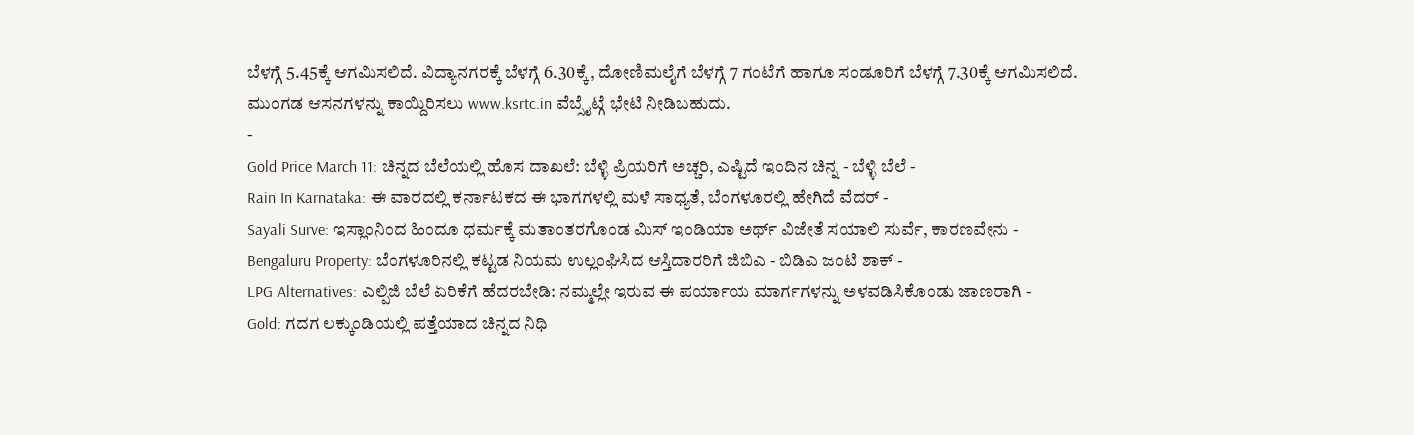ಬೆಳಗ್ಗೆ 5.45ಕ್ಕೆ ಆಗಮಿಸಲಿದೆ. ವಿದ್ಯಾನಗರಕ್ಕೆ ಬೆಳಗ್ಗೆ 6.30ಕ್ಕೆ, ದೋಣಿಮಲೈಗೆ ಬೆಳಗ್ಗೆ 7 ಗಂಟೆಗೆ ಹಾಗೂ ಸಂಡೂರಿಗೆ ಬೆಳಗ್ಗೆ 7.30ಕ್ಕೆ ಆಗಮಿಸಲಿದೆ.
ಮುಂಗಡ ಆಸನಗಳನ್ನು ಕಾಯ್ದಿರಿಸಲು www.ksrtc.in ವೆಬ್ಸೈಟ್ಗೆ ಭೇಟಿ ನೀಡಿಬಹುದು.
-
Gold Price March 11: ಚಿನ್ನದ ಬೆಲೆಯಲ್ಲಿ ಹೊಸ ದಾಖಲೆ: ಬೆಳ್ಳಿ ಪ್ರಿಯರಿಗೆ ಅಚ್ಚರಿ, ಎಷ್ಟಿದೆ ಇಂದಿನ ಚಿನ್ನ - ಬೆಳ್ಳಿ ಬೆಲೆ -
Rain In Karnataka: ಈ ವಾರದಲ್ಲಿ ಕರ್ನಾಟಕದ ಈ ಭಾಗಗಳಲ್ಲಿ ಮಳೆ ಸಾಧ್ಯತೆ, ಬೆಂಗಳೂರಲ್ಲಿ ಹೇಗಿದೆ ವೆದರ್ -
Sayali Surve: ಇಸ್ಲಾಂನಿಂದ ಹಿಂದೂ ಧರ್ಮಕ್ಕೆ ಮತಾಂತರಗೊಂಡ ಮಿಸ್ ಇಂಡಿಯಾ ಅರ್ಥ್ ವಿಜೇತೆ ಸಯಾಲಿ ಸುರ್ವೆ, ಕಾರಣವೇನು -
Bengaluru Property: ಬೆಂಗಳೂರಿನಲ್ಲಿ ಕಟ್ಟಡ ನಿಯಮ ಉಲ್ಲಂಘಿಸಿದ ಆಸ್ತಿದಾರರಿಗೆ ಜಿಬಿಎ - ಬಿಡಿಎ ಜಂಟಿ ಶಾಕ್ -
LPG Alternatives: ಎಲ್ಪಿಜಿ ಬೆಲೆ ಏರಿಕೆಗೆ ಹೆದರಬೇಡಿ: ನಮ್ಮಲ್ಲೇ ಇರುವ ಈ ಪರ್ಯಾಯ ಮಾರ್ಗಗಳನ್ನು ಅಳವಡಿಸಿಕೊಂಡು ಜಾಣರಾಗಿ -
Gold: ಗದಗ ಲಕ್ಕುಂಡಿಯಲ್ಲಿ ಪತ್ತೆಯಾದ ಚಿನ್ನದ ನಿಧಿ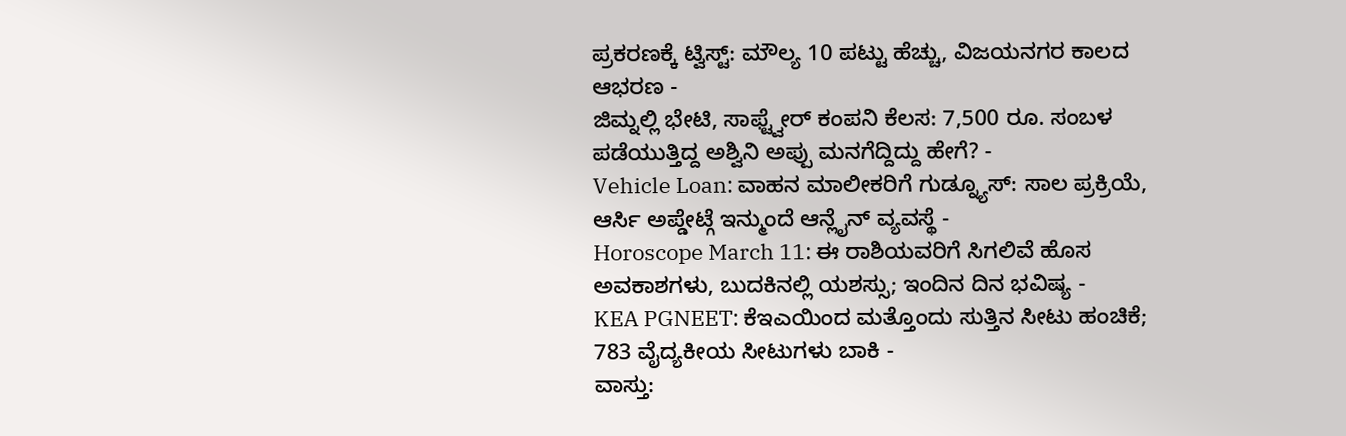ಪ್ರಕರಣಕ್ಕೆ ಟ್ವಿಸ್ಟ್: ಮೌಲ್ಯ 10 ಪಟ್ಟು ಹೆಚ್ಚು, ವಿಜಯನಗರ ಕಾಲದ ಆಭರಣ -
ಜಿಮ್ನಲ್ಲಿ ಭೇಟಿ, ಸಾಫ್ಟ್ವೇರ್ ಕಂಪನಿ ಕೆಲಸ: 7,500 ರೂ. ಸಂಬಳ ಪಡೆಯುತ್ತಿದ್ದ ಅಶ್ವಿನಿ ಅಪ್ಪು ಮನಗೆದ್ದಿದ್ದು ಹೇಗೆ? -
Vehicle Loan: ವಾಹನ ಮಾಲೀಕರಿಗೆ ಗುಡ್ನ್ಯೂಸ್: ಸಾಲ ಪ್ರಕ್ರಿಯೆ, ಆರ್ಸಿ ಅಪ್ಡೇಟ್ಗೆ ಇನ್ಮುಂದೆ ಆನ್ಲೈನ್ ವ್ಯವಸ್ಥೆ -
Horoscope March 11: ಈ ರಾಶಿಯವರಿಗೆ ಸಿಗಲಿವೆ ಹೊಸ ಅವಕಾಶಗಳು, ಬುದಕಿನಲ್ಲಿ ಯಶಸ್ಸು; ಇಂದಿನ ದಿನ ಭವಿಷ್ಯ -
KEA PGNEET: ಕೆಇಎಯಿಂದ ಮತ್ತೊಂದು ಸುತ್ತಿನ ಸೀಟು ಹಂಚಿಕೆ; 783 ವೈದ್ಯಕೀಯ ಸೀಟುಗಳು ಬಾಕಿ -
ವಾಸ್ತು: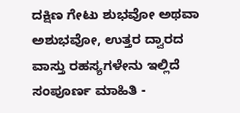ದಕ್ಷಿಣ ಗೇಟು ಶುಭವೋ ಅಥವಾ ಅಶುಭವೋ, ಉತ್ತರ ದ್ವಾರದ ವಾಸ್ತು ರಹಸ್ಯಗಳೇನು ಇಲ್ಲಿದೆ ಸಂಪೂರ್ಣ ಮಾಹಿತಿ -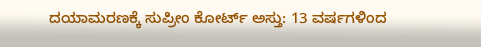ದಯಾಮರಣಕ್ಕೆ ಸುಪ್ರೀಂ ಕೋರ್ಟ್ ಅಸ್ತು: 13 ವರ್ಷಗಳಿಂದ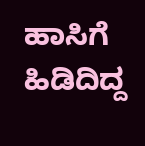ಹಾಸಿಗೆ ಹಿಡಿದಿದ್ದ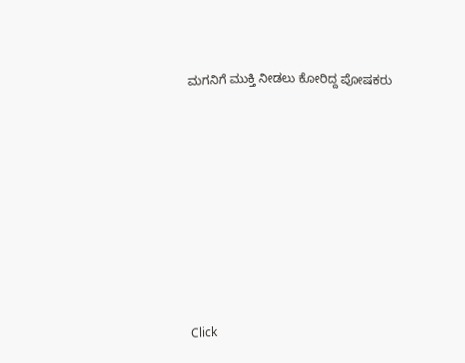ಮಗನಿಗೆ ಮುಕ್ತಿ ನೀಡಲು ಕೋರಿದ್ದ ಪೋಷಕರು












Click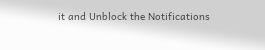it and Unblock the Notifications